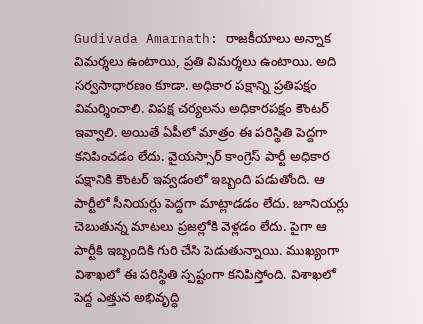Gudivada Amarnath: రాజకీయాలు అన్నాక విమర్శలు ఉంటాయి, ప్రతి విమర్శలు ఉంటాయి. అది సర్వసాధారణం కూడా. అధికార పక్షాన్ని ప్రతిపక్షం విమర్శించాలి. విపక్ష చర్యలను అధికారపక్షం కౌంటర్ ఇవ్వాలి. అయితే ఏపీలో మాత్రం ఈ పరిస్థితి పెద్దగా కనిపించడం లేదు. వైయస్సార్ కాంగ్రెస్ పార్టీ అధికార పక్షానికి కౌంటర్ ఇవ్వడంలో ఇబ్బంది పడుతోంది. ఆ పార్టీలో సీనియర్లు పెద్దగా మాట్లాడడం లేదు. జూనియర్లు చెబుతున్న మాటలు ప్రజల్లోకి వెళ్లడం లేదు. పైగా ఆ పార్టీకి ఇబ్బందికి గురి చేసి పెడుతున్నాయి. ముఖ్యంగా విశాఖలో ఈ పరిస్థితి స్పష్టంగా కనిపిస్తోంది. విశాఖలో పెద్ద ఎత్తున అభివృద్ధి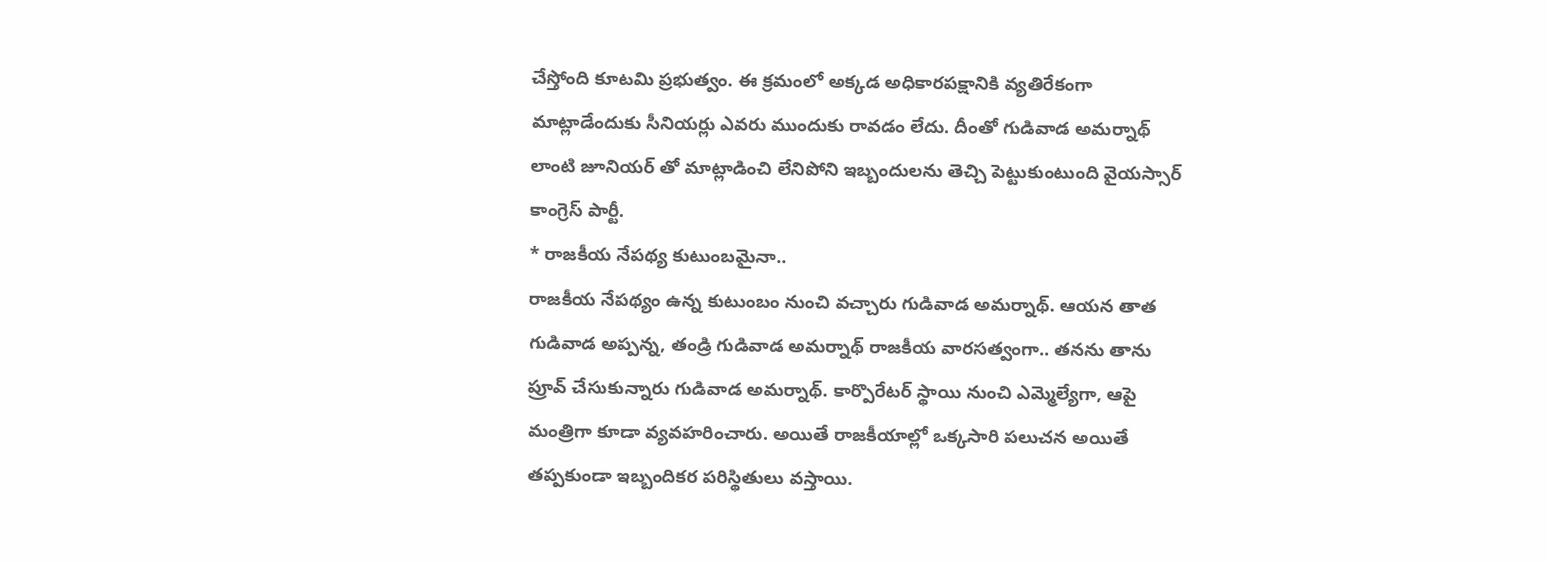చేస్తోంది కూటమి ప్రభుత్వం. ఈ క్రమంలో అక్కడ అధికారపక్షానికి వ్యతిరేకంగా మాట్లాడేందుకు సీనియర్లు ఎవరు ముందుకు రావడం లేదు. దీంతో గుడివాడ అమర్నాథ్ లాంటి జూనియర్ తో మాట్లాడించి లేనిపోని ఇబ్బందులను తెచ్చి పెట్టుకుంటుంది వైయస్సార్ కాంగ్రెస్ పార్టీ.
* రాజకీయ నేపథ్య కుటుంబమైనా..
రాజకీయ నేపథ్యం ఉన్న కుటుంబం నుంచి వచ్చారు గుడివాడ అమర్నాథ్. ఆయన తాత గుడివాడ అప్పన్న, తండ్రి గుడివాడ అమర్నాథ్ రాజకీయ వారసత్వంగా.. తనను తాను ప్రూవ్ చేసుకున్నారు గుడివాడ అమర్నాథ్. కార్పొరేటర్ స్థాయి నుంచి ఎమ్మెల్యేగా, ఆపై మంత్రిగా కూడా వ్యవహరించారు. అయితే రాజకీయాల్లో ఒక్కసారి పలుచన అయితే తప్పకుండా ఇబ్బందికర పరిస్థితులు వస్తాయి.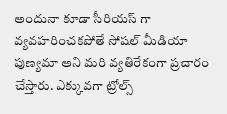అందునా కూడా సీరియస్ గా వ్యవహరించకపోతే సోషల్ మీడియా పుణ్యమా అని మరి వ్యతిరేకంగా ప్రచారం చేస్తారు. ఎక్కువగా ట్రోల్స్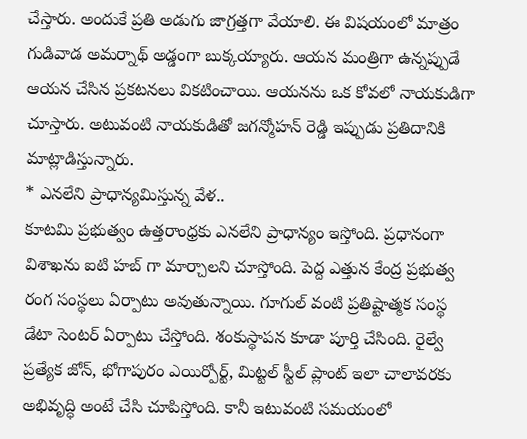చేస్తారు. అందుకే ప్రతి అడుగు జాగ్రత్తగా వేయాలి. ఈ విషయంలో మాత్రం గుడివాడ అమర్నాథ్ అడ్డంగా బుక్కయ్యారు. ఆయన మంత్రిగా ఉన్నప్పుడే ఆయన చేసిన ప్రకటనలు వికటించాయి. ఆయనను ఒక కోవలో నాయకుడిగా చూస్తారు. అటువంటి నాయకుడితో జగన్మోహన్ రెడ్డి ఇప్పుడు ప్రతిదానికి మాట్లాడిస్తున్నారు.
* ఎనలేని ప్రాధాన్యమిస్తున్న వేళ..
కూటమి ప్రభుత్వం ఉత్తరాంధ్రకు ఎనలేని ప్రాధాన్యం ఇస్తోంది. ప్రధానంగా విశాఖను ఐటి హబ్ గా మార్చాలని చూస్తోంది. పెద్ద ఎత్తున కేంద్ర ప్రభుత్వ రంగ సంస్థలు ఏర్పాటు అవుతున్నాయి. గూగుల్ వంటి ప్రతిష్టాత్మక సంస్థ డేటా సెంటర్ ఏర్పాటు చేస్తోంది. శంకుస్థాపన కూడా పూర్తి చేసింది. రైల్వే ప్రత్యేక జోన్, భోగాపురం ఎయిర్పోర్ట్, మిట్టల్ స్టీల్ ప్లాంట్ ఇలా చాలావరకు అభివృద్ధి అంటే చేసి చూపిస్తోంది. కానీ ఇటువంటి సమయంలో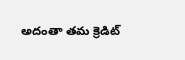అదంతా తమ క్రెడిట్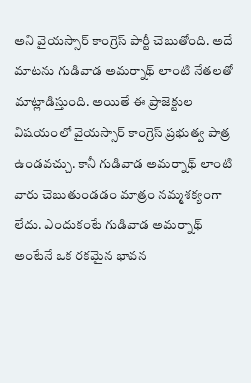అని వైయస్సార్ కాంగ్రెస్ పార్టీ చెబుతోంది. అదే మాటను గుడివాడ అమర్నాథ్ లాంటి నేతలతో మాట్లాడిస్తుంది. అయితే ఈ ప్రాజెక్టుల విషయంలో వైయస్సార్ కాంగ్రెస్ ప్రభుత్వ పాత్ర ఉండవచ్చు. కానీ గుడివాడ అమర్నాథ్ లాంటి వారు చెబుతుండడం మాత్రం నమ్మశక్యంగా లేదు. ఎందుకంటే గుడివాడ అమర్నాథ్ అంటేనే ఒక రకమైన భావన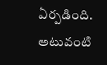ఏర్పడింది. అటువంటి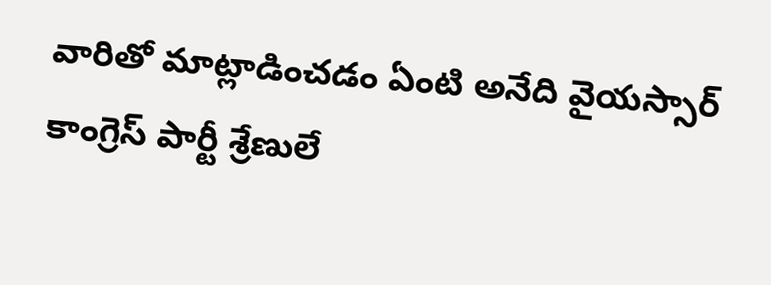వారితో మాట్లాడించడం ఏంటి అనేది వైయస్సార్ కాంగ్రెస్ పార్టీ శ్రేణులే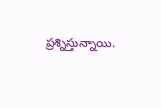ప్రశ్నిస్తున్నాయి.